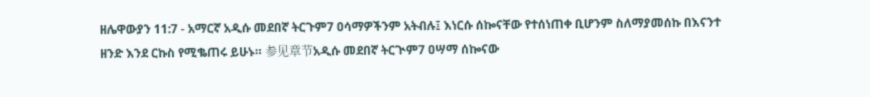ዘሌዋውያን 11:7 - አማርኛ አዲሱ መደበኛ ትርጉም7 ዐሳማዎችንም አትብሉ፤ እነርሱ ሰኰናቸው የተሰነጠቀ ቢሆንም ስለማያመሰኩ በእናንተ ዘንድ እንደ ርኩስ የሚቈጠሩ ይሁኑ። 参见章节አዲሱ መደበኛ ትርጒም7 ዐሣማ ሰኰናው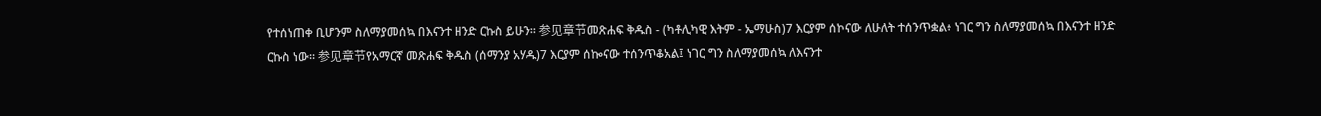የተሰነጠቀ ቢሆንም ስለማያመሰኳ በእናንተ ዘንድ ርኩስ ይሁን። 参见章节መጽሐፍ ቅዱስ - (ካቶሊካዊ እትም - ኤማሁስ)7 እርያም ሰኮናው ለሁለት ተሰንጥቋል፥ ነገር ግን ስለማያመሰኳ በእናንተ ዘንድ ርኩስ ነው። 参见章节የአማርኛ መጽሐፍ ቅዱስ (ሰማንያ አሃዱ)7 እርያም ሰኰናው ተሰንጥቆአል፤ ነገር ግን ስለማያመሰኳ ለእናንተ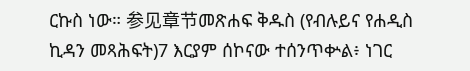ርኩስ ነው። 参见章节መጽሐፍ ቅዱስ (የብሉይና የሐዲስ ኪዳን መጻሕፍት)7 እርያም ሰኮናው ተሰንጥቍል፥ ነገር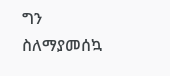ግን ስለማያመሰኳ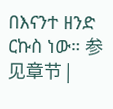በእናንተ ዘንድ ርኩስ ነው። 参见章节 |